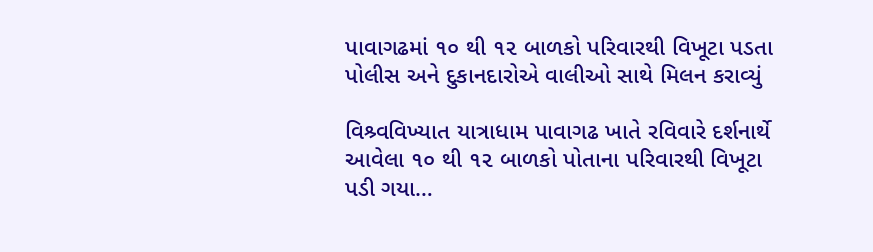પાવાગઢમાં ૧૦ થી ૧૨ બાળકો પરિવારથી વિખૂટા પડતા પોલીસ અને દુકાનદારોએ વાલીઓ સાથે મિલન કરાવ્યું

વિશ્ર્વવિખ્યાત યાત્રાધામ પાવાગઢ ખાતે રવિવારે દર્શનાર્થે આવેલા ૧૦ થી ૧૨ બાળકો પોતાના પરિવારથી વિખૂટા પડી ગયા…